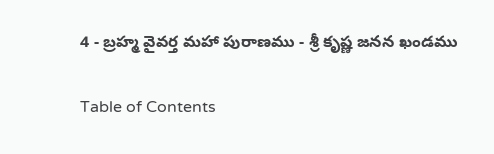4 - బ్రహ్మ వైవర్త మహా పురాణము - శ్రీ కృష్ణ జనన ఖండము

Table of Contents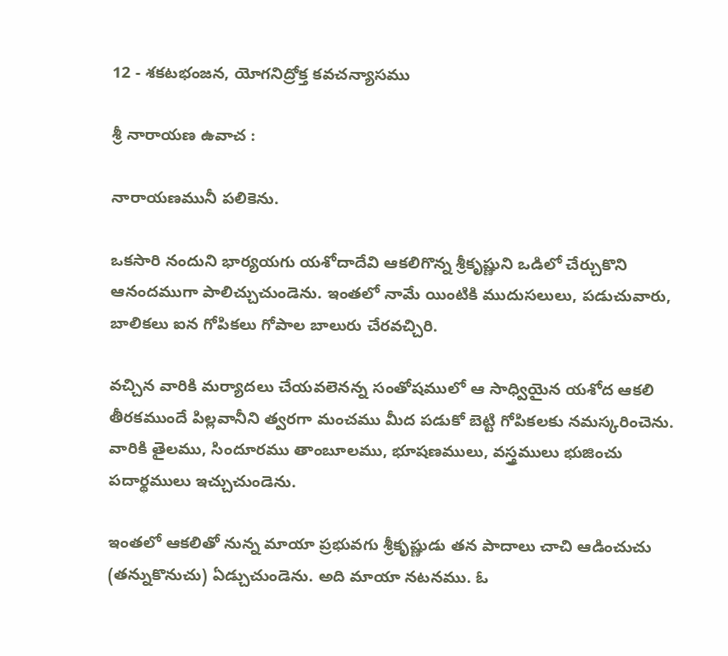12 - శకటభంజన, యోగనిద్రోక్త కవచన్యాసము

శ్రీ నారాయణ ఉవాచ :

నారాయణమునీ పలికెను.

ఒకసారి నందుని భార్యయగు యశోదాదేవి ఆకలిగొన్న శ్రీకృష్ణుని ఒడిలో చేర్చుకొని ఆనందముగా పాలిచ్చుచుండెను. ఇంతలో నామే యింటికి ముదుసలులు, పడుచువారు, బాలికలు ఐన గోపికలు గోపాల బాలురు చేరవచ్చిరి.

వచ్చిన వారికి మర్యాదలు చేయవలెనన్న సంతోషములో ఆ సాధ్వియైన యశోద ఆకలి తీరకముందే పిల్లవానీని త్వరగా మంచము మీద పడుకో బెట్టి గోపికలకు నమస్కరించెను. వారికి తైలము, సిందూరము తాంబూలము, భూషణములు, వస్త్రములు భుజించు పదార్థములు ఇచ్చుచుండెను.

ఇంతలో ఆకలితో నున్న మాయా ప్రభువగు శ్రీకృష్ణుడు తన పాదాలు చాచి ఆడించుచు (తన్నుకొనుచు) ఏడ్చుచుండెను. అది మాయా నటనము. ఓ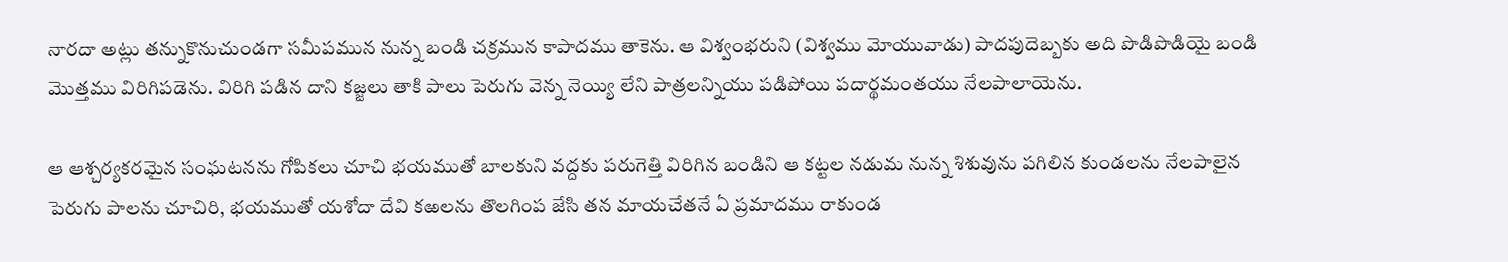నారదా అట్లు తన్నుకొనుచుండగా సమీపమున నున్న బండి చక్రమున కాపాదము తాకెను. ఆ విశ్వంభరుని (విశ్వము మోయువాడు) పాదపుదెబ్బకు అది పొడిపొడియై బండి మొత్తము విరిగిపడెను. విరిగి పడిన దాని కజ్జలు తాకి పాలు పెరుగు వెన్న నెయ్యి లేని పాత్రలన్నియు పడిపోయి పదార్థమంతయు నేలపాలాయెను.

ఆ ఆశ్చర్యకరమైన సంఘటనను గోపికలు చూచి భయముతో బాలకుని వద్దకు పరుగెత్తి విరిగిన బండిని ఆ కట్టల నడుమ నున్న శిశువును పగిలిన కుండలను నేలపాలైన పెరుగు పాలను చూచిరి, భయముతో యశోదా దేవి కఱలను తొలగింప జేసి తన మాయచేతనే ఏ ప్రమాదము రాకుండ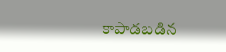కాపాడబడిన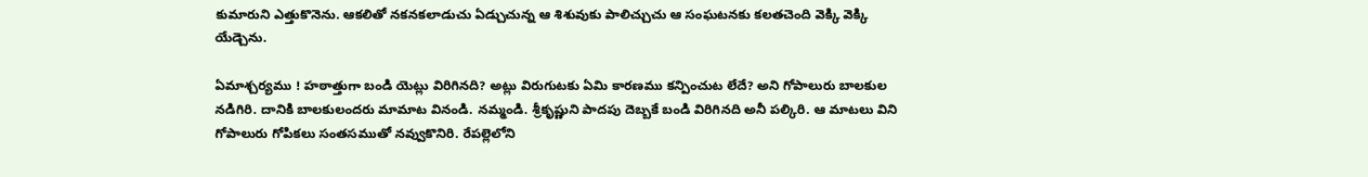కుమారుని ఎత్తుకొనెను. ఆకలితో నకనకలాడుచు ఏడ్చుచున్న ఆ శిశువుకు పాలిచ్చుచు ఆ సంఘటనకు కలతచెంది వెక్కి వెక్కి యేడ్చెను.

ఏమాశ్చర్యము ! హఠాత్తుగా బండి యెట్లు విరిగినది? అట్లు విరుగుటకు ఏమి కారణము కన్పించుట లేదే? అని గోపాలురు బాలకుల నడిగిరి. దానికి బాలకులందరు మామాట వినండి. నమ్మండి. శ్రీకృష్ణుని పాదపు దెబ్బకే బండి విరిగినది అనీ పల్కిరి. ఆ మాటలు విని గోపాలురు గోపికలు సంతసముతో నవ్వుకొనిరి. రేపల్లెలోని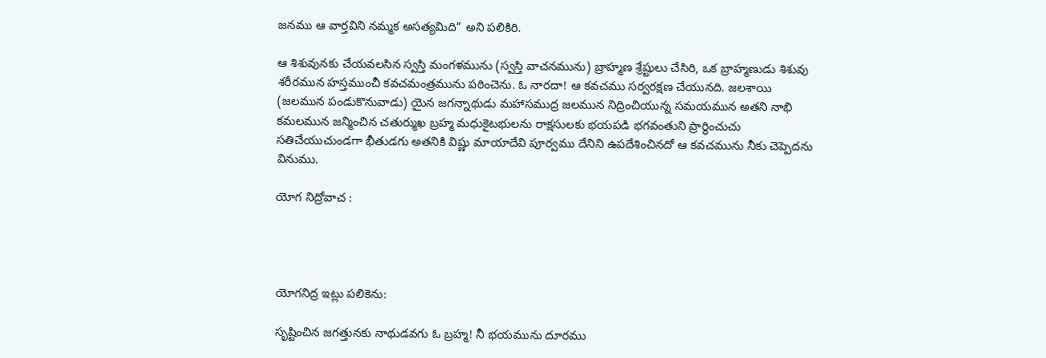జనము ఆ వార్తవిని నమ్మక అసత్యమిది” అని పలికిరి.

ఆ శిశువునకు చేయవలసిన స్వస్తి మంగళమును (స్వస్తి వాచనమును) బ్రాహ్మణ శ్రేష్టులు చేసిరి, ఒక బ్రాహ్మణుడు శిశువు శరీరమున హస్తముంచీ కవచమంత్రమును పఠించెను. ఓ నారదా! ఆ కవచము సర్వరక్షణ చేయునది. జలశాయి (జలమున పండుకొనువాడు) యైన జగన్నాథుడు మహాసముద్ర జలమున నిద్రించియున్న సమయమున అతని నాభి కమలమున జన్మించిన చతుర్ముఖ బ్రహ్మ మధుకైటభులను రాక్షసులకు భయపడి భగవంతుని ప్రార్థించుచు సతిచేయుచుండగా భీతుడగు అతనికి విష్ణు మాయాదేవి పూర్వము దేనిని ఉపదేశించినదో ఆ కవచమును నీకు చెప్పెదను వినుము.

యోగ నిద్రోవాచ :




యోగనిద్ర ఇట్లు పలికెను:

సృష్టించిన జగత్తునకు నాథుడవగు ఓ బ్రహ్మ! నీ భయమును దూరము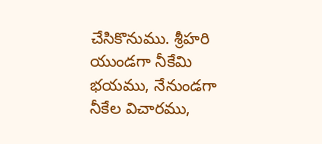చేసికొనుము. శ్రీహరి యుండగా నీకేమి భయము, నేనుండగా నీకేల విచారము,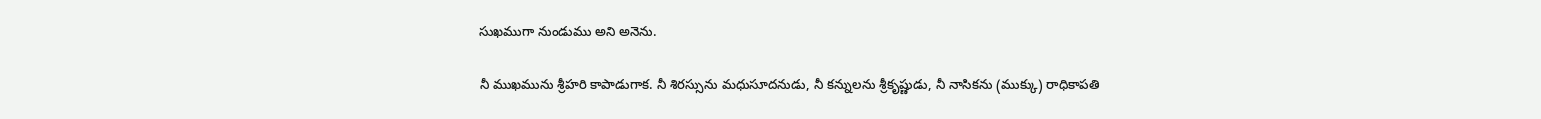సుఖముగా నుండుము అని అనెను.

నీ ముఖమును శ్రీహరి కాపాడుగాక. నీ శిరస్సును మధుసూదనుడు, నీ కన్నులను శ్రీకృష్ణుడు, నీ నాసికను (ముక్కు) రాధికాపతి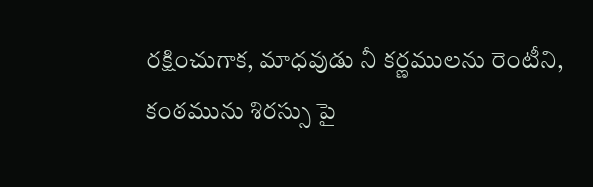రక్షించుగాక, మాధవుడు నీ కర్ణములను రెంటీని, కంఠమును శిరస్సు పై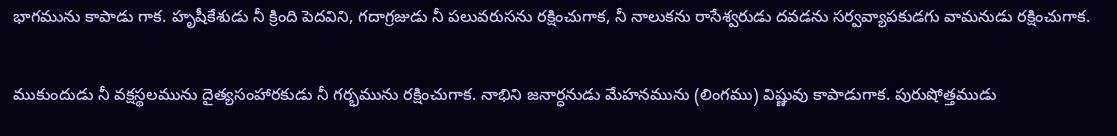భాగమును కాపాడు గాక. హృషీకేశుడు నీ క్రింది పెదవిని, గదాగ్రజుడు నీ పలువరుసను రక్షించుగాక, నీ నాలుకను రాసేశ్వరుడు దవడను సర్వవ్యాపకుడగు వామనుడు రక్షించుగాక.

ముకుందుడు నీ వక్షస్థలమును దైత్యసంహారకుడు నీ గర్భమును రక్షించుగాక. నాభిని జనార్ధనుడు మేహనమును (లింగము) విష్ణువు కాపాడుగాక. పురుషోత్తముడు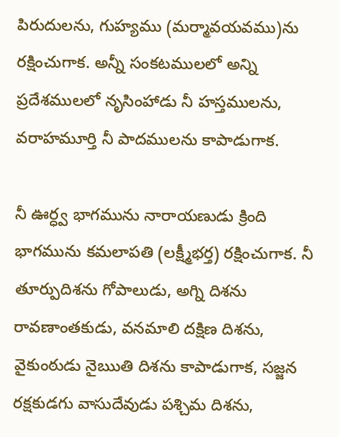పిరుదులను, గుహ్యము (మర్మావయవము)ను రక్షించుగాక. అన్నీ సంకటములలో అన్ని ప్రదేశములలో నృసింహాడు నీ హస్తములను, వరాహమూర్తి నీ పాదములను కాపాడుగాక.

నీ ఊర్ధ్వ భాగమును నారాయణుడు క్రింది భాగమును కమలాపతి (లక్ష్మీభర్త) రక్షించుగాక. నీ తూర్పుదిశను గోపాలుడు, అగ్ని దిశను రావణాంతకుడు, వనమాలి దక్షిణ దిశను, వైకుంఠుడు నైఋతి దిశను కాపాడుగాక, సజ్జన రక్షకుడగు వాసుదేవుడు పశ్చిమ దిశను,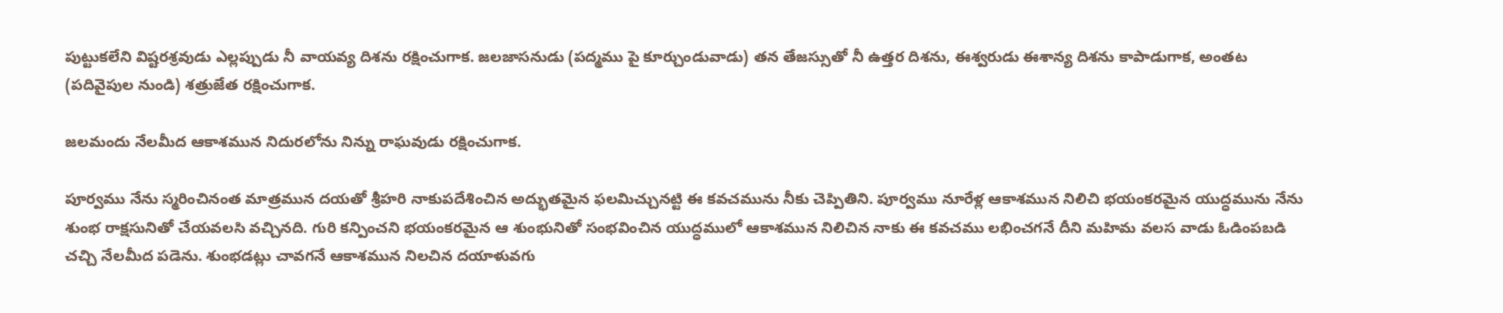పుట్టుకలేని విష్టరశ్రవుడు ఎల్లప్పుడు నీ వాయవ్య దిశను రక్షించుగాక. జలజాసనుడు (పద్మము పై కూర్చుండువాడు) తన తేజస్సుతో నీ ఉత్తర దిశను, ఈశ్వరుడు ఈశాన్య దిశను కాపాడుగాక, అంతట (పదివైపుల నుండి) శత్రుజేత రక్షించుగాక.

జలమందు నేలమీద ఆకాశమున నిదురలోను నిన్ను రాఘవుడు రక్షించుగాక.

పూర్వము నేను స్మరించినంత మాత్రమున దయతో శ్రీహరి నాకుపదేశించిన అద్భుతమైన ఫలమిచ్చునట్టి ఈ కవచమును నీకు చెప్పితిని. పూర్వము నూరేళ్ల ఆకాశమున నిలిచి భయంకరమైన యుద్ధమును నేను శుంభ రాక్షసునితో చేయవలసి వచ్చినది. గురి కన్పించని భయంకరమైన ఆ శుంభునితో సంభవించిన యుద్ధములో ఆకాశమున నిలిచిన నాకు ఈ కవచము లభించగనే దీని మహిమ వలస వాడు ఓడింపబడి చచ్చి నేలమీద పడెను. శుంభడట్లు చావగనే ఆకాశమున నిలచిన దయాళువగు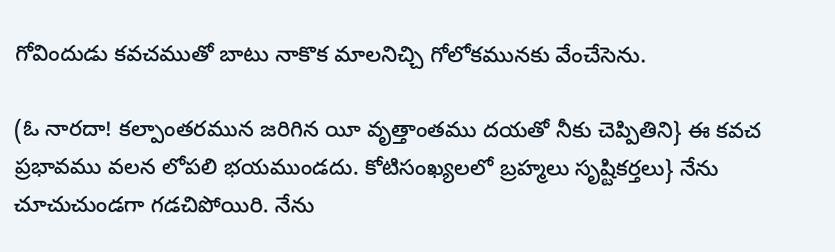గోవిందుడు కవచముతో బాటు నాకొక మాలనిచ్చి గోలోకమునకు వేంచేసెను.

(ఓ నారదా! కల్పాంతరమున జరిగిన యీ వృత్తాంతము దయతో నీకు చెప్పితిని} ఈ కవచ ప్రభావము వలన లోపలి భయముండదు. కోటిసంఖ్యలలో బ్రహ్మలు సృష్టికర్తలు} నేను చూచుచుండగా గడచిపోయిరి. నేను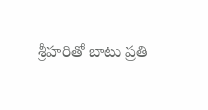శ్రీహరితో బాటు ప్రతి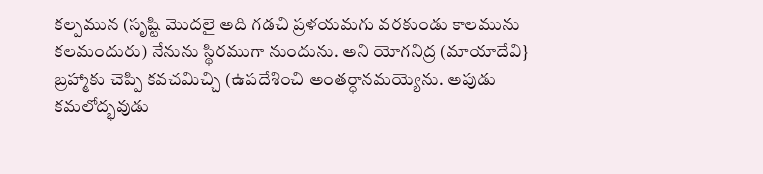కల్పమున (సృష్టి మొదలై అది గడచి ప్రళయమగు వరకుండు కాలమును కలమందురు) నేనును స్థిరముగా నుందును. అని యోగనిద్ర (మాయాదేవి} బ్రహ్మాకు చెప్పి కవచమిచ్చి (ఉపదేశించి అంతర్ధానమయ్యెను. అపుడు కమలోద్భవుడు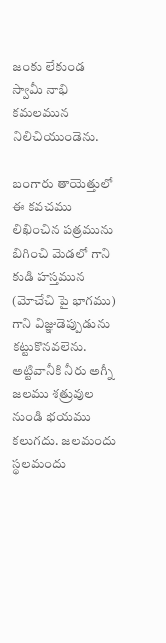జంకు లేకుండ స్వామీ నాభి కమలమున నిలిచియుండెను.

బంగారు తాయెత్తులో ఈ కవచము లిఖించిన పత్రమును బిగించి మెడలో గాని కుడి హస్తమున (మోచేచి పై భాగము) గాని విజ్ఞుడెప్పుడును కట్టుకొనవలెను. అట్టివానీకి నీరు అగ్నీ జలము శత్రువుల నుండి భయము కలుగదు. జలమందు స్థలమందు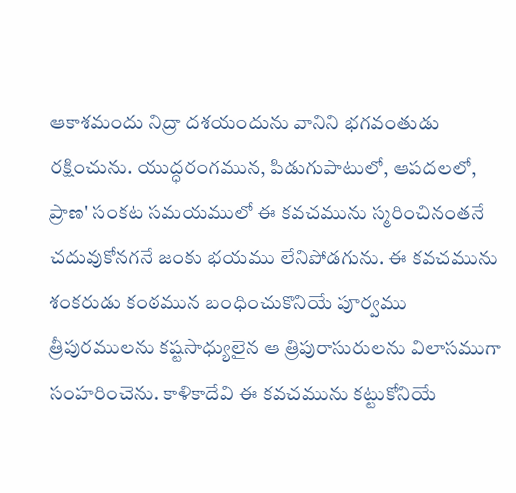ఆకాశమందు నిద్రా దశయందును వానిని భగవంతుడు రక్షించును. యుద్ధరంగమున, పిడుగుపాటులో, ఆపదలలో, ప్రాణ' సంకట సమయములో ఈ కవచమును స్మరించినంతనే చదువుకోనగనే జంకు భయము లేనిపోడగును. ఈ కవచమును శంకరుడు కంఠమున బంధించుకొనియే పూర్వము త్రీపురములను కష్టసాధ్యులైన ఆ త్రిపురాసురులను విలాసముగా సంహరించెను. కాళికాదేవి ఈ కవచమును కట్టుకోనియే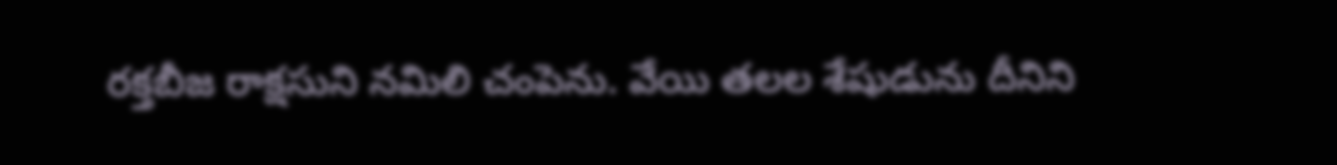రక్తబీజ రాక్షసుని నమిలి చంపెను. వేయి తలల శేషుడును దీనిని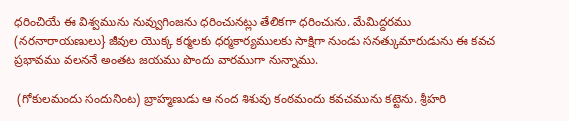ధరించియే ఈ విశ్వమును నువ్వుగింజను ధరించునట్లు తేలికగా ధరించును. మేమిద్దరము (నరనారాయణులు} జీవుల యొక్క కర్మలకు ధర్మకార్యములకు సాక్షిగా నుండు సనత్కుమారుడును ఈ కవచ ప్రభావము వలననే అంతట జయము పొందు వారముగా నున్నాము.

 (గోకులమందు సందునింట) బ్రాహ్మణుడు ఆ నంద శిశువు కంఠమందు కవచమును కట్టెను. శ్రీహరి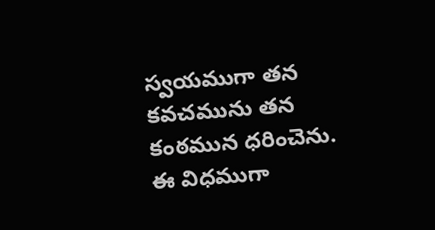స్వయముగా తన కవచమును తన కంఠమున ధరించెను. ఈ విధముగా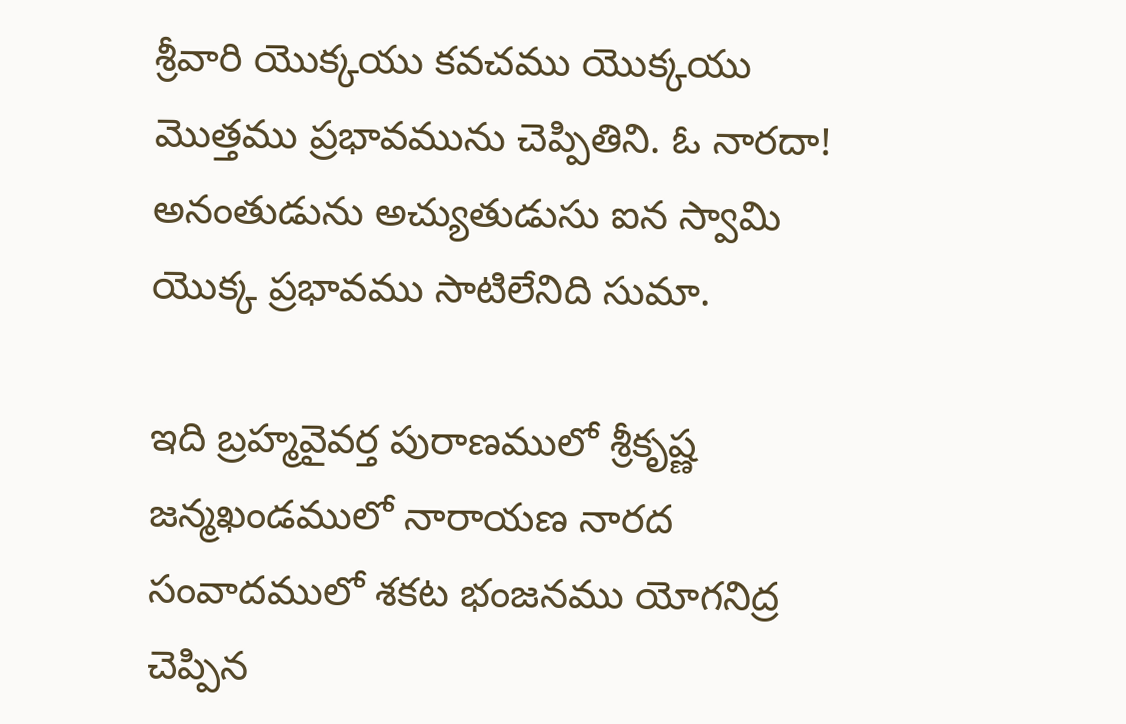శ్రీవారి యొక్కయు కవచము యొక్కయు మొత్తము ప్రభావమును చెప్పితిని. ఓ నారదా! అనంతుడును అచ్యుతుడుసు ఐన స్వామి యొక్క ప్రభావము సాటిలేనిది సుమా.

ఇది బ్రహ్మవైవర్త పురాణములో శ్రీకృష్ణ జన్మఖండములో నారాయణ నారద సంవాదములో శకట భంజనము యోగనిద్ర చెప్పిన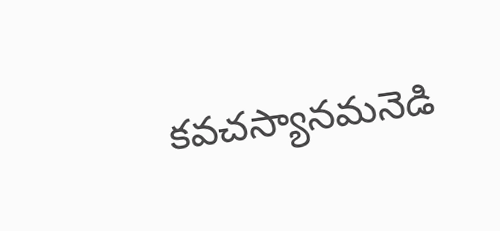కవచస్యానమనెడి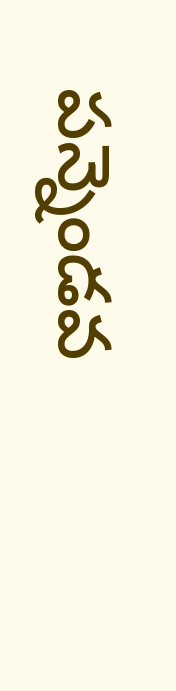పన్నెండవ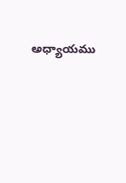అధ్యాయము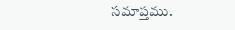సమాప్తము.